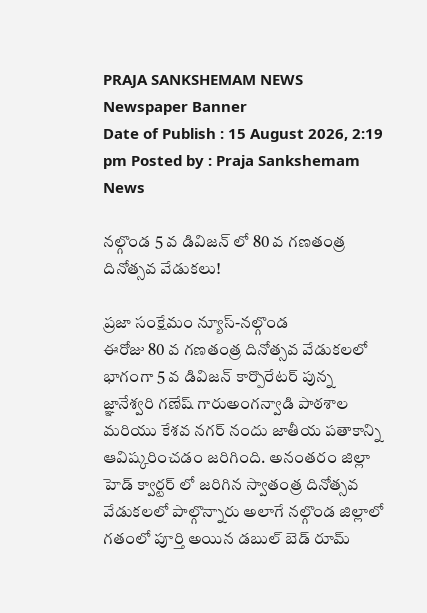PRAJA SANKSHEMAM NEWS
Newspaper Banner
Date of Publish : 15 August 2026, 2:19 pm Posted by : Praja Sankshemam News

నల్గొండ 5 వ డివిజన్ లో 80 వ గణతంత్ర దినోత్సవ వేడుకలు!

ప్రజా సంక్షేమం న్యూస్-నల్గొండ
ఈరోజు 80 వ గణతంత్ర దినోత్సవ వేడుకలలో భాగంగా 5 వ డివిజన్ కార్పొరేటర్ పున్న జ్ఞానేశ్వరి గణేష్ గారుఅంగన్వాడి పాఠశాల మరియు కేశవ నగర్ నందు జాతీయ పతాకాన్ని ఆవిష్కరించడం జరిగింది. అనంతరం జిల్లా హెడ్ క్వార్టర్ లో జరిగిన స్వాతంత్ర దినోత్సవ వేడుకలలో పాల్గొన్నారు అలాగే నల్గొండ జిల్లాలో గతంలో పూర్తి అయిన డబుల్ బెడ్ రూమ్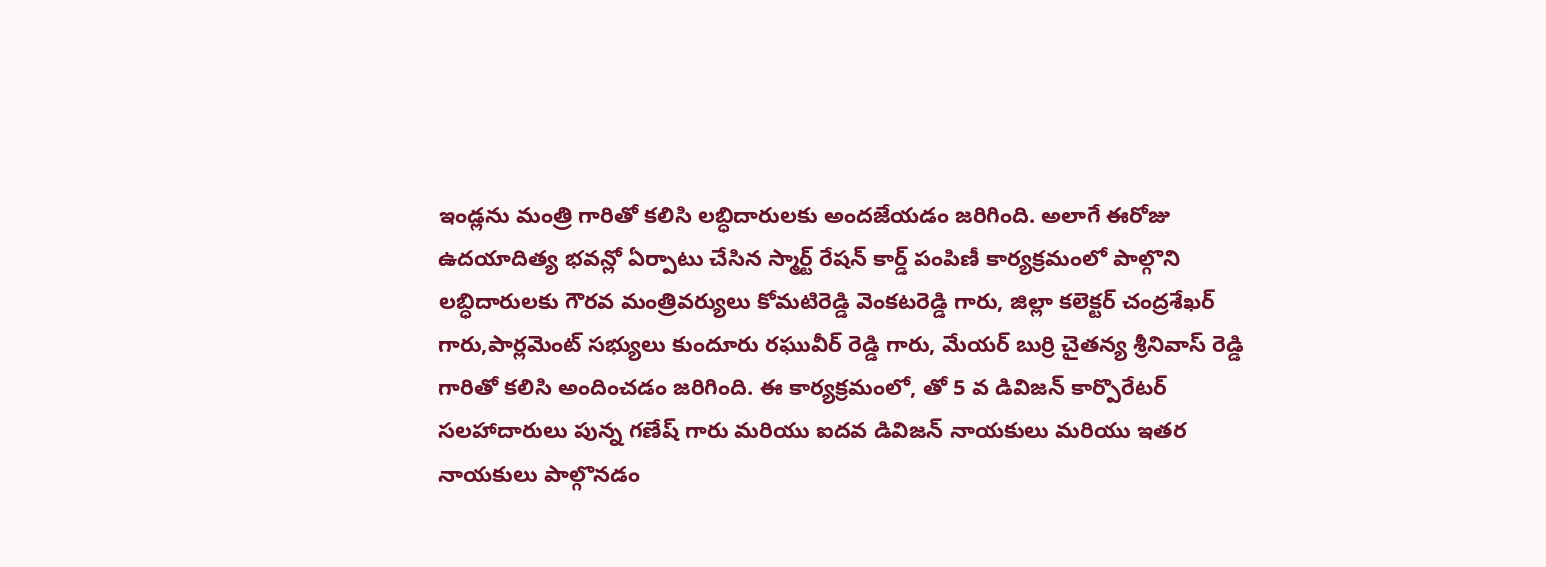ఇండ్లను మంత్రి గారితో కలిసి లబ్ధిదారులకు అందజేయడం జరిగింది. అలాగే ఈరోజు ఉదయాదిత్య భవన్లో ఏర్పాటు చేసిన స్మార్ట్ రేషన్ కార్డ్ పంపిణీ కార్యక్రమంలో పాల్గొని లబ్ధిదారులకు గౌరవ మంత్రివర్యులు కోమటిరెడ్డి వెంకటరెడ్డి గారు, జిల్లా కలెక్టర్ చంద్రశేఖర్ గారు,పార్లమెంట్ సభ్యులు కుందూరు రఘువీర్ రెడ్డి గారు, మేయర్ బుర్రి చైతన్య శ్రీనివాస్ రెడ్డి గారితో కలిసి అందించడం జరిగింది. ఈ కార్యక్రమంలో, తో 5 వ డివిజన్ కార్పొరేటర్ సలహాదారులు పున్న గణేష్ గారు మరియు ఐదవ డివిజన్ నాయకులు మరియు ఇతర నాయకులు పాల్గొనడం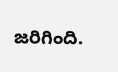జరిగింది.